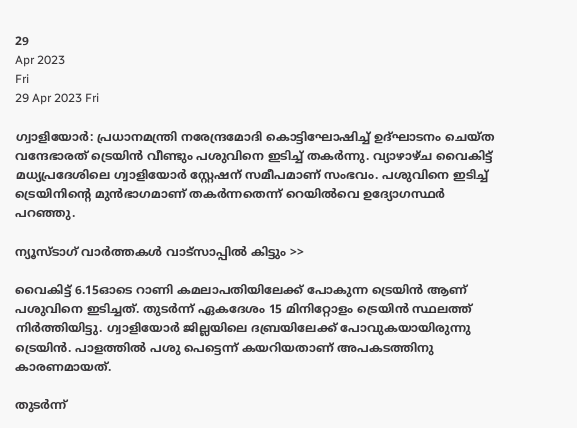29
Apr 2023
Fri
29 Apr 2023 Fri

ഗ്വാളിയോര്‍: പ്രധാനമന്ത്രി നരേന്ദ്രമോദി കൊട്ടിഘോഷിച്ച് ഉദ്ഘാടനം ചെയ്ത വന്ദേഭാരത് ട്രെയിൻ വീണ്ടും പശുവിനെ ഇടിച്ച് തകർന്നു. വ്യാഴാഴ്ച വൈകിട്ട് മധ്യപ്രദേശിലെ ഗ്വാളിയോർ സ്റ്റേഷന് സമീപമാണ് സംഭവം. പശുവിനെ ഇടിച്ച് ട്രെയിനിന്‍റെ മുൻഭാഗമാണ് തകർന്നതെന്ന് റെയിൽവെ ഉദ്യോഗസ്ഥർ പറഞ്ഞു.

ന്യൂസ്ടാഗ് വാര്‍ത്തകള്‍ വാട്‌സാപ്പില്‍ കിട്ടും >>

വൈകിട്ട് 6.15ഓടെ റാണി കമലാപതിയിലേക്ക് പോകുന്ന ട്രെയിൻ ആണ് പശുവിനെ ഇടിച്ചത്. തുടർന്ന് ഏകദേശം 15 മിനിറ്റോളം ട്രെയിൻ സ്ഥലത്ത് നിർത്തിയിട്ടു. ഗ്വാളിയോർ ജില്ലയിലെ ദബ്രയിലേക്ക് പോവുകയായിരുന്നു ട്രെയിന്‍. പാളത്തിൽ പശു പെട്ടെന്ന് കയറിയതാണ് അപകടത്തിനു കാരണമായത്.

തുടർന്ന്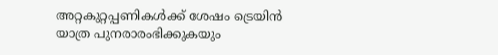അറ്റകുറ്റപ്പണികള്‍ക്ക് ശേഷം ട്രെയിന്‍ യാത്ര പുനരാരംഭിക്കുകയും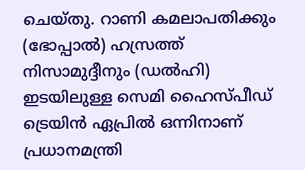ചെയ്തു. റാണി കമലാപതിക്കും (ഭോപ്പാൽ) ഹസ്രത്ത് നിസാമുദ്ദീനും (ഡൽഹി) ഇടയിലുള്ള സെമി ഹൈസ്പീഡ് ട്രെയിൻ ഏപ്രിൽ ഒന്നിനാണ് പ്രധാനമന്ത്രി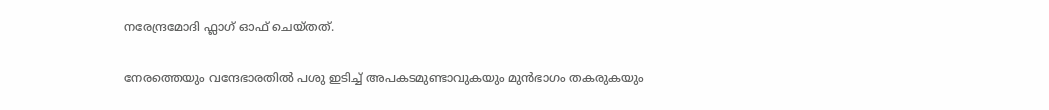നരേന്ദ്രമോദി ഫ്ലാഗ് ഓഫ് ചെയ്തത്.

നേരത്തെയും വന്ദേഭാരതില്‍ പശു ഇടിച്ച് അപകടമുണ്ടാവുകയും മുൻഭാഗം തകരുകയും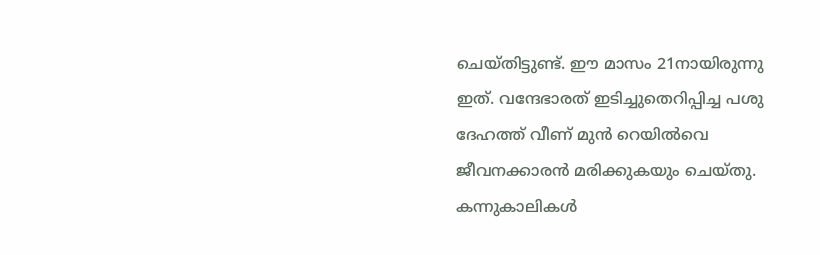ചെയ്തിട്ടുണ്ട്. ഈ മാസം 21നായിരുന്നു ഇത്. വന്ദേഭാരത് ഇടിച്ചുതെറിപ്പിച്ച പശു ദേഹത്ത് വീണ് മുന്‍ റെയില്‍വെ ജീവനക്കാരന്‍ മരിക്കുകയും ചെയ്തു. കന്നുകാലികള്‍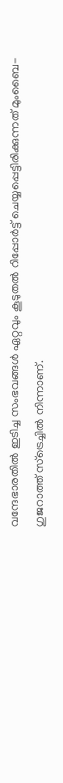വന്ദേഭാരതില്‍ ഇടിച്ച സംഭവങ്ങള്‍ ഏറ്റവും കൂടുതൽ റിപ്പോർട്ട് ചെയ്യപ്പെട്ടിരിക്കുന്നത് മുംബൈ-ഗുജറാത്ത് സ്‌ട്രെച്ചിൽ നിന്നാണ്.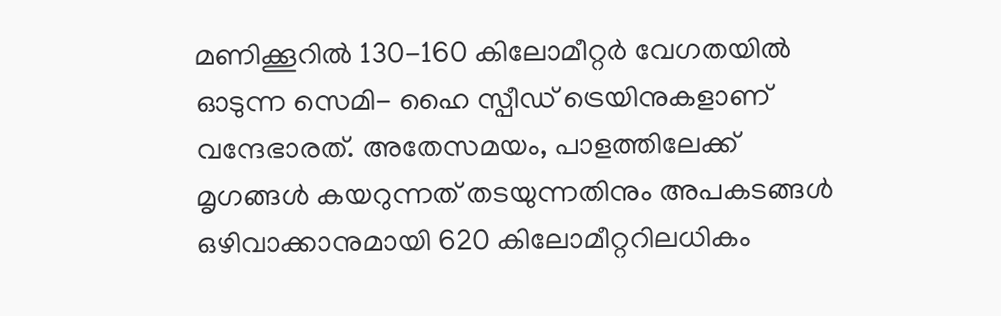മണിക്കൂറിൽ 130-160 കിലോമീറ്റർ വേഗതയിൽ ഓടുന്ന സെമി- ഹൈ സ്പീഡ് ട്രെയിനുകളാണ് വന്ദേഭാരത്. അതേസമയം, പാളത്തിലേക്ക് മൃഗങ്ങൾ കയറുന്നത് തടയുന്നതിനും അപകടങ്ങൾ ഒഴിവാക്കാനുമായി 620 കിലോമീറ്ററിലധികം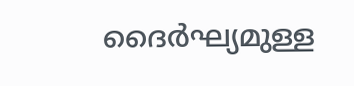ദൈർഘ്യമുള്ള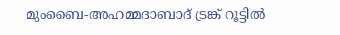മുംബൈ-അഹമ്മദാബാദ് ട്രങ്ക് റൂട്ടിൽ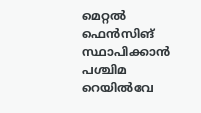മെറ്റൽ ഫെൻസിങ് സ്ഥാപിക്കാൻ പശ്ചിമ റെയിൽവേ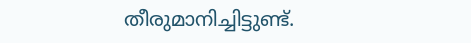തീരുമാനിച്ചിട്ടുണ്ട്.